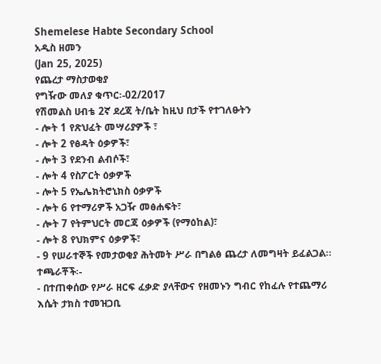Shemelese Habte Secondary School
አዲስ ዘመን
(Jan 25, 2025)
የጨረታ ማስታወቂያ
የግዥው መለያ ቁጥር፡-02/2017
የሽመልስ ሀብቴ 2ኛ ደረጃ ት/ቤት ከዚህ በታች የተገለፁትን
- ሎት 1 የጽህፈት መሣሪያዎች ፣
- ሎት 2 የፅዳት ዕቃዎች፣
- ሎት 3 የደንብ ልብሶች፣
- ሎት 4 የስፖርት ዕቃዎች
- ሎት 5 የኤሌክትሮኒክስ ዕቃዎች
- ሎት 6 የተማሪዎች አጋዥ መፅሐፍት፣
- ሎት 7 የትምህርት መርጃ ዕቃዎች (የማዕከል)፣
- ሎት 8 የህክምና ዕቃዎች፣
- 9 የሠራተኞች የመታወቂያ ሕትመት ሥራ በግልፅ ጨረታ ለመግዛት ይፈልጋል፡፡
ተጫራቾች፡-
- በተጠቀሰው የሥራ ዘርፍ ፈቃድ ያላቸውና የዘመኑን ግብር የከፈሉ የተጨማሪ እሴት ታክስ ተመዝጋቢ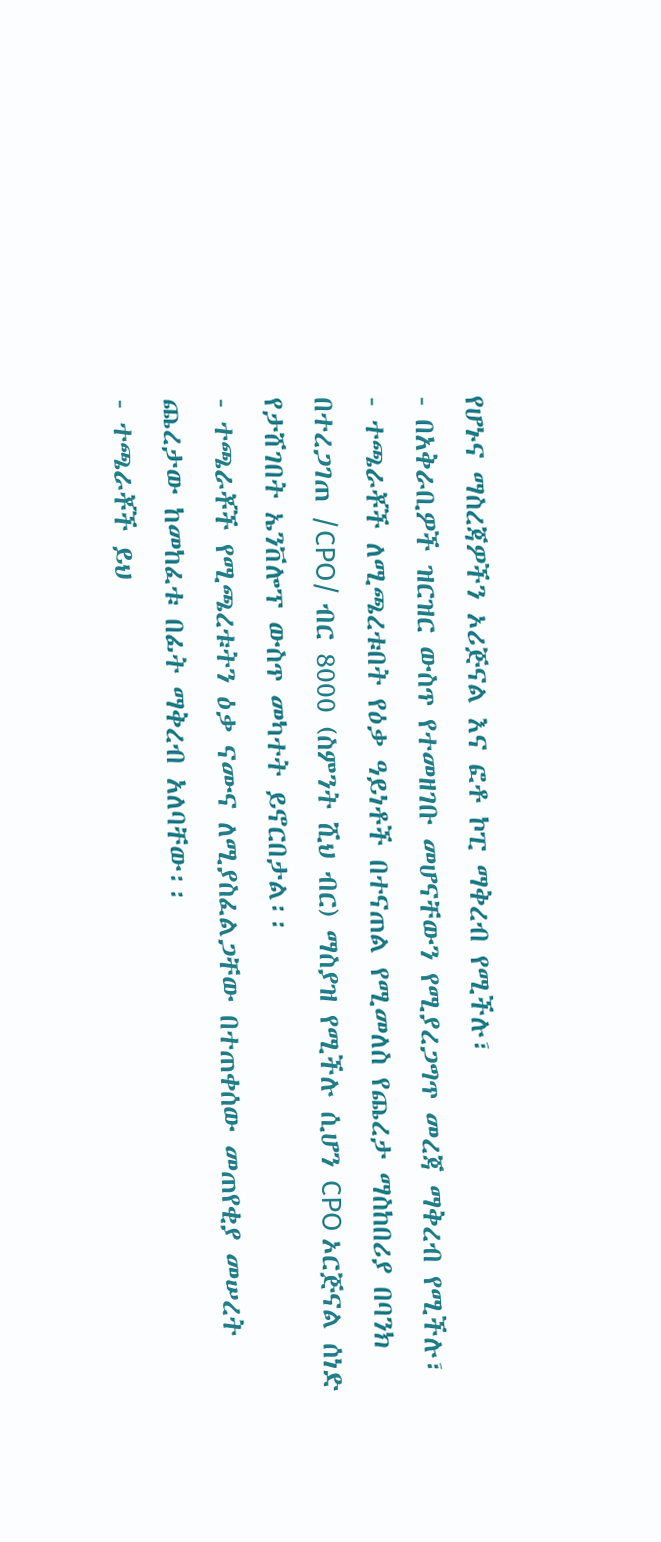የሆኑና ማስረጃዎችን ኦሪጅናል እና ፎቶ ኮፒ ማቅረብ የሚችሉ፣
- በአቅራቢዎች ዝርዝር ውስጥ የተመዘገቡ መሆናቸውን የሚያረጋግጥ መረጃ ማቅረብ የሚችሉ፣
- ተጫራቾች ለሚጫረቱበት የዕቃ ዓይነቶች በተናጠል የሚመለስ የጨረታ ማስከበሪያ በባንክ በተረጋገጠ /CPO/ ብር 8000 (ስምንት ሺህ ብር) ማስያዝ የሚችሉ ሲሆን CPO ኦርጅናል ሰነድ የታሸገበት ኤንቨሎፕ ውስጥ መካተት ይኖርበታል፡፡
- ተጫራቾች የሚጫረቱትን ዕቃ ናሙና ለሚያስፈልጋቸው በተጠቀሰው መጠየቂያ መሠረት ጨረታው ከመከፈቱ በፊት ማቅረብ አለባቸው፡፡
- ተጫራቾች ይህ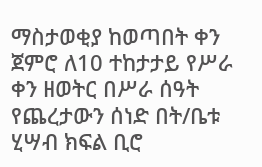ማስታወቂያ ከወጣበት ቀን ጀምሮ ለ10 ተከታታይ የሥራ ቀን ዘወትር በሥራ ሰዓት የጨረታውን ሰነድ በት/ቤቱ ሂሣብ ክፍል ቢሮ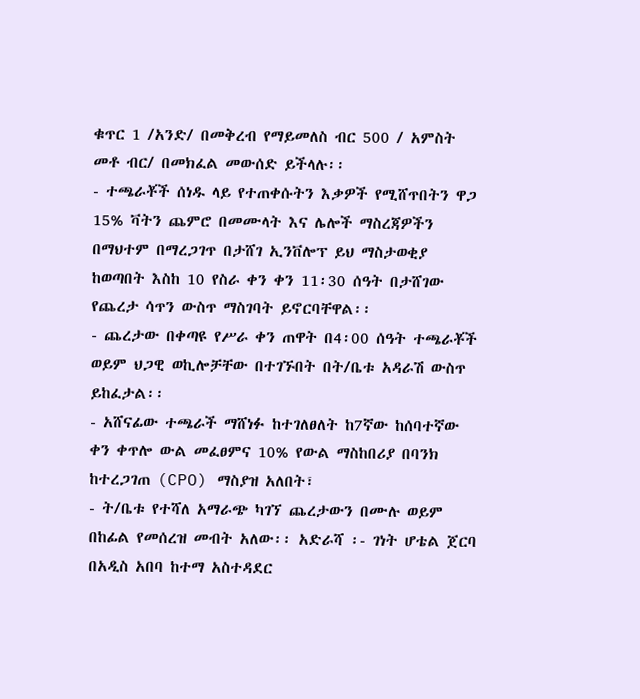ቁጥር 1 /አንድ/ በመቅረብ የማይመለስ ብር 500 / አምስት መቶ ብር/ በመክፈል መውሰድ ይችላሉ፡፡
- ተጫራቾች ሰነዱ ላይ የተጠቀሱትን እቃዎች የሚሸጥበትን ዋጋ 15% ቫትን ጨምሮ በመሙላት እና ሌሎች ማስረጃዎችን በማህተም በማረጋገጥ በታሸገ ኢንቨሎፕ ይህ ማስታወቂያ ከወጣበት እስከ 10 የስራ ቀን ቀን 11፡30 ሰዓት በታሸገው የጨረታ ሳጥን ውስጥ ማስገባት ይኖርባቸዋል፡፡
- ጨረታው በቀጣዩ የሥራ ቀን ጠዋት በ4፡00 ሰዓት ተጫራቾች ወይም ህጋዊ ወኪሎቻቸው በተገኙበት በት/ቤቱ አዳራሽ ውስጥ ይከፈታል፡፡
- አሸናፊው ተጫራች ማሸነፉ ከተገለፀለት ከ7ኛው ከሰባተኛው ቀን ቀጥሎ ውል መፈፀምና 10% የውል ማስከበሪያ በባንክ ከተረጋገጠ (CPO) ማስያዝ አለበት፣
- ት/ቤቱ የተሻለ አማራጭ ካገኘ ጨረታውን በሙሉ ወይም በከፊል የመሰረዝ መብት አለው፡፡ አድራሻ ፡- ገነት ሆቴል ጀርባ
በአዲስ አበባ ከተማ አስተዳደር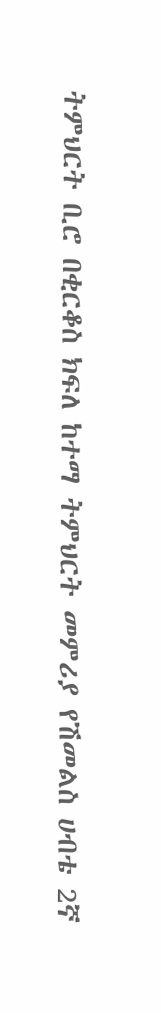ትምህርት ቢሮ በቂርቆስ ክፍለ ከተማ ትምህርት መምሪያ የሽመልስ ሀብቴ 2ኛ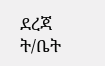ደረጃ ት/ቤት